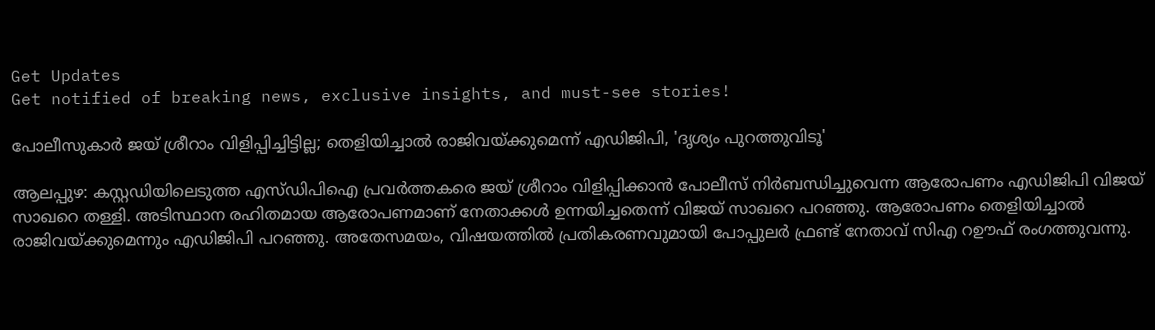Get Updates
Get notified of breaking news, exclusive insights, and must-see stories!

പോലീസുകാര്‍ ജയ് ശ്രീറാം വിളിപ്പിച്ചിട്ടില്ല; തെളിയിച്ചാല്‍ രാജിവയ്ക്കുമെന്ന് എഡിജിപി, 'ദൃശ്യം പുറത്തുവിടൂ'

ആലപ്പുഴ: കസ്റ്റഡിയിലെടുത്ത എസ്ഡിപിഐ പ്രവര്‍ത്തകരെ ജയ് ശ്രീറാം വിളിപ്പിക്കാന്‍ പോലീസ് നിര്‍ബന്ധിച്ചുവെന്ന ആരോപണം എഡിജിപി വിജയ് സാഖറെ തള്ളി. അടിസ്ഥാന രഹിതമായ ആരോപണമാണ് നേതാക്കള്‍ ഉന്നയിച്ചതെന്ന് വിജയ് സാഖറെ പറഞ്ഞു. ആരോപണം തെളിയിച്ചാല്‍ രാജിവയ്ക്കുമെന്നും എഡിജിപി പറഞ്ഞു. അതേസമയം, വിഷയത്തില്‍ പ്രതികരണവുമായി പോപ്പുലര്‍ ഫ്രണ്ട് നേതാവ് സിഎ റഊഫ് രംഗത്തുവന്നു.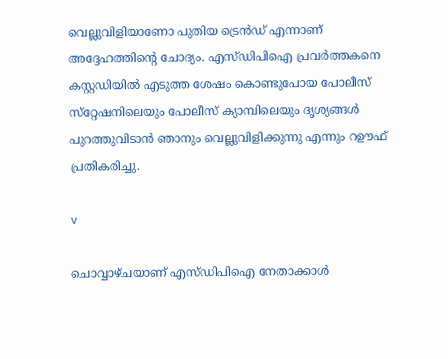വെല്ലുവിളിയാണോ പുതിയ ട്രെന്‍ഡ് എന്നാണ് അദ്ദേഹത്തിന്റെ ചോദ്യം. എസ്ഡിപിഐ പ്രവര്‍ത്തകനെ കസ്റ്റഡിയില്‍ എടുത്ത ശേഷം കൊണ്ടുപോയ പോലീസ് സ്‌റ്റേഷനിലെയും പോലീസ് ക്യാമ്പിലെയും ദൃശ്യങ്ങള്‍ പുറത്തുവിടാന്‍ ഞാനും വെല്ലുവിളിക്കുന്നു എന്നും റഊഫ് പ്രതികരിച്ചു.

v

ചൊവ്വാഴ്ചയാണ് എസ്ഡിപിഐ നേതാക്കാള്‍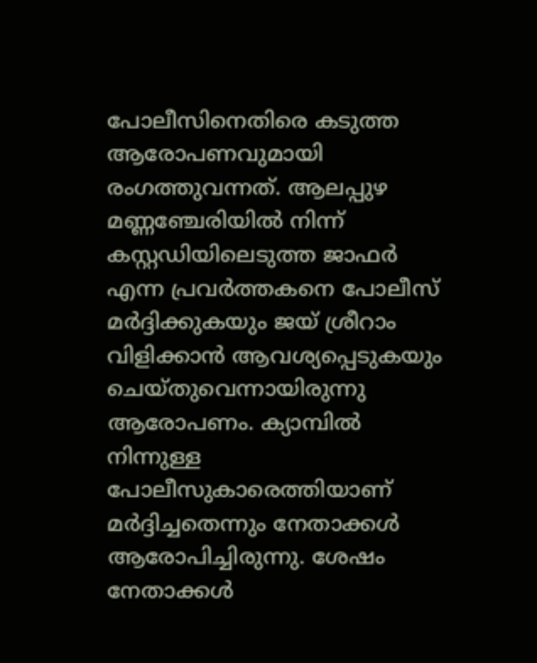പോലീസിനെതിരെ കടുത്ത ആരോപണവുമായി രംഗത്തുവന്നത്. ആലപ്പുഴ മണ്ണഞ്ചേരിയില്‍ നിന്ന് കസ്റ്റഡിയിലെടുത്ത ജാഫര്‍ എന്ന പ്രവര്‍ത്തകനെ പോലീസ് മര്‍ദ്ദിക്കുകയും ജയ് ശ്രീറാം വിളിക്കാന്‍ ആവശ്യപ്പെടുകയും ചെയ്തുവെന്നായിരുന്നു ആരോപണം. ക്യാമ്പില്‍ നിന്നുള്ള പോലീസുകാരെത്തിയാണ് മര്‍ദ്ദിച്ചതെന്നും നേതാക്കള്‍ ആരോപിച്ചിരുന്നു. ശേഷം നേതാക്കള്‍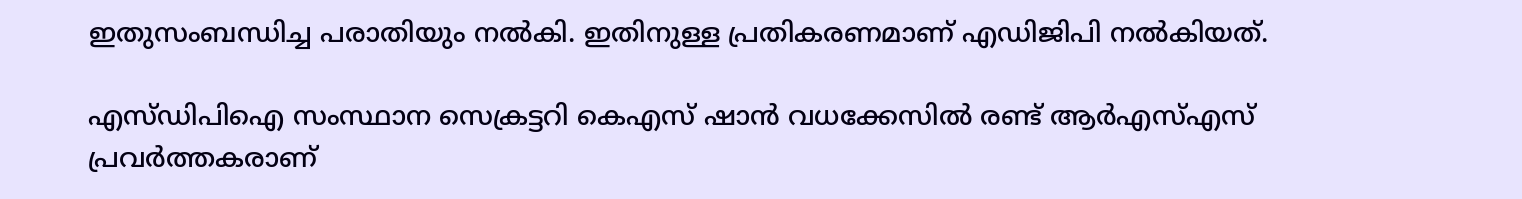ഇതുസംബന്ധിച്ച പരാതിയും നല്‍കി. ഇതിനുള്ള പ്രതികരണമാണ് എഡിജിപി നല്‍കിയത്.

എസ്ഡിപിഐ സംസ്ഥാന സെക്രട്ടറി കെഎസ് ഷാന്‍ വധക്കേസില്‍ രണ്ട് ആര്‍എസ്എസ് പ്രവര്‍ത്തകരാണ്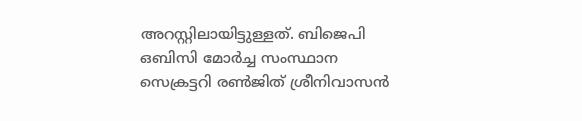അറസ്റ്റിലായിട്ടുള്ളത്. ബിജെപി ഒബിസി മോര്‍ച്ച സംസ്ഥാന സെക്രട്ടറി രണ്‍ജിത് ശ്രീനിവാസന്‍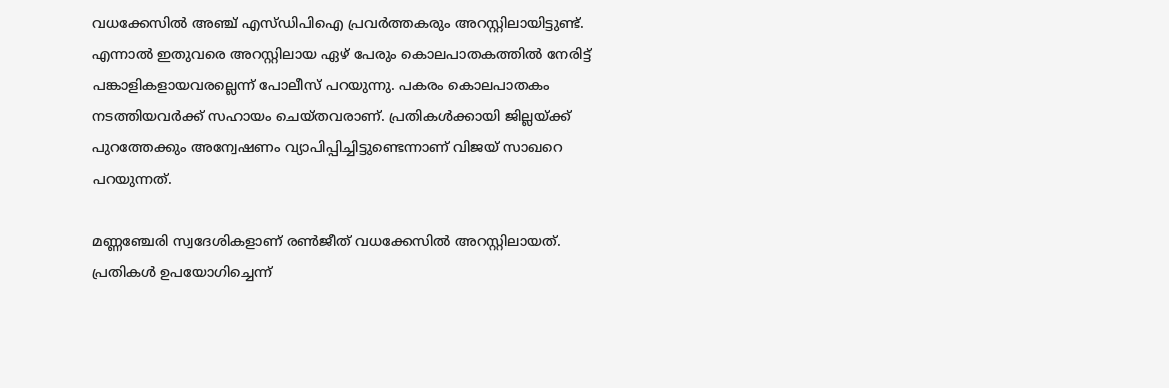വധക്കേസില്‍ അഞ്ച് എസ്ഡിപിഐ പ്രവര്‍ത്തകരും അറസ്റ്റിലായിട്ടുണ്ട്. എന്നാല്‍ ഇതുവരെ അറസ്റ്റിലായ ഏഴ് പേരും കൊലപാതകത്തില്‍ നേരിട്ട് പങ്കാളികളായവരല്ലെന്ന് പോലീസ് പറയുന്നു. പകരം കൊലപാതകം നടത്തിയവര്‍ക്ക് സഹായം ചെയ്തവരാണ്. പ്രതികള്‍ക്കായി ജില്ലയ്ക്ക് പുറത്തേക്കും അന്വേഷണം വ്യാപിപ്പിച്ചിട്ടുണ്ടെന്നാണ് വിജയ് സാഖറെ പറയുന്നത്.

മണ്ണഞ്ചേരി സ്വദേശികളാണ് രണ്‍ജീത് വധക്കേസില്‍ അറസ്റ്റിലായത്. പ്രതികള്‍ ഉപയോഗിച്ചെന്ന്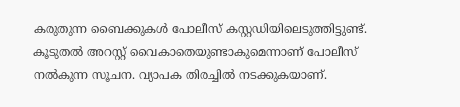കരുതുന്ന ബൈക്കുകള്‍ പോലീസ് കസ്റ്റഡിയിലെടുത്തിട്ടുണ്ട്. കൂടുതല്‍ അറസ്റ്റ് വൈകാതെയുണ്ടാകുമെന്നാണ് പോലീസ് നല്‍കുന്ന സൂചന. വ്യാപക തിരച്ചില്‍ നടക്കുകയാണ്.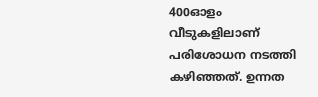400ഓളം വീടുകളിലാണ് പരിശോധന നടത്തി കഴിഞ്ഞത്. ഉന്നത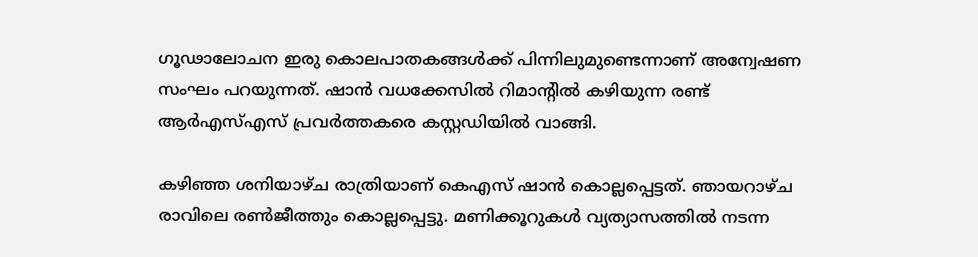ഗൂഢാലോചന ഇരു കൊലപാതകങ്ങള്‍ക്ക് പിന്നിലുമുണ്ടെന്നാണ് അന്വേഷണ സംഘം പറയുന്നത്. ഷാന്‍ വധക്കേസില്‍ റിമാന്റില്‍ കഴിയുന്ന രണ്ട് ആര്‍എസ്എസ് പ്രവര്‍ത്തകരെ കസ്റ്റഡിയില്‍ വാങ്ങി.

കഴിഞ്ഞ ശനിയാഴ്ച രാത്രിയാണ് കെഎസ് ഷാന്‍ കൊല്ലപ്പെട്ടത്. ഞായറാഴ്ച രാവിലെ രണ്‍ജീത്തും കൊല്ലപ്പെട്ടു. മണിക്കൂറുകള്‍ വ്യത്യാസത്തില്‍ നടന്ന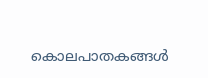കൊലപാതകങ്ങള്‍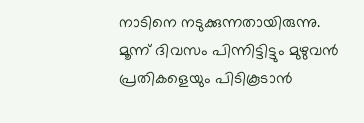നാടിനെ നടുക്കുന്നതായിരുന്നു. മൂന്ന് ദിവസം പിന്നിട്ടിട്ടും മുഴുവന്‍ പ്രതികളെയും പിടികൂടാന്‍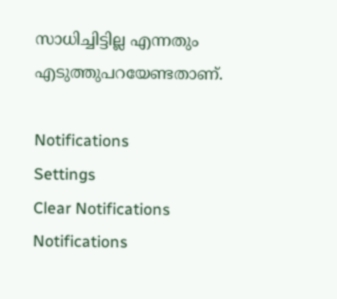സാധിച്ചിട്ടില്ല എന്നതും എടുത്തുപറയേണ്ടതാണ്.

Notifications
Settings
Clear Notifications
Notifications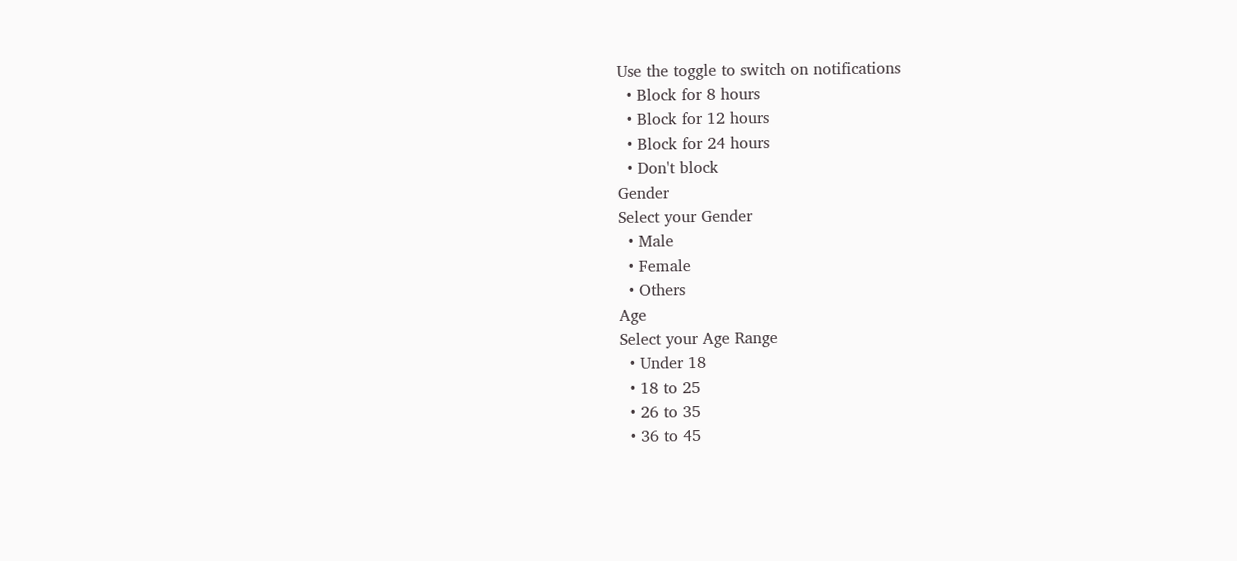Use the toggle to switch on notifications
  • Block for 8 hours
  • Block for 12 hours
  • Block for 24 hours
  • Don't block
Gender
Select your Gender
  • Male
  • Female
  • Others
Age
Select your Age Range
  • Under 18
  • 18 to 25
  • 26 to 35
  • 36 to 45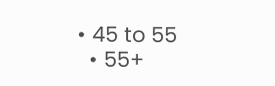• 45 to 55
  • 55+